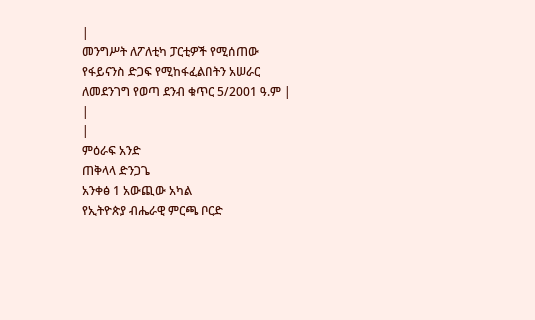|
መንግሥት ለፖለቲካ ፓርቲዎች የሚሰጠው የፋይናንስ ድጋፍ የሚከፋፈልበትን አሠራር ለመደንገግ የወጣ ደንብ ቁጥር 5/2001 ዓ.ም |
|
|
ምዕራፍ አንድ
ጠቅላላ ድንጋጌ
አንቀፅ 1 አውጪው አካል
የኢትዮጵያ ብሔራዊ ምርጫ ቦርድ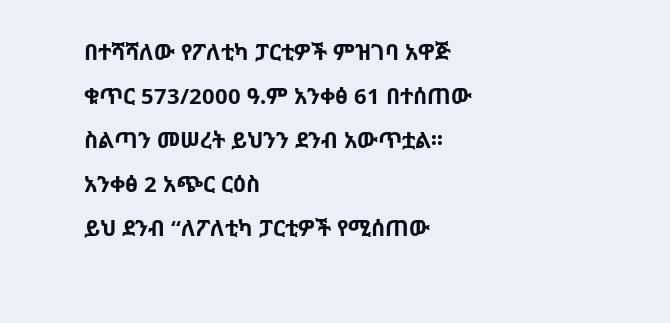በተሻሻለው የፖለቲካ ፓርቲዎች ምዝገባ አዋጅ ቁጥር 573/2000 ዓ.ም አንቀፅ 61 በተሰጠው ስልጣን መሠረት ይህንን ደንብ አውጥቷል፡፡
አንቀፅ 2 አጭር ርዕስ
ይህ ደንብ “ለፖለቲካ ፓርቲዎች የሚሰጠው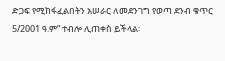ድጋፍ የሚከፋፈልበትን አሠራር ለመደንገግ የወጣ ደንብ ቁጥር 5/2001 ዓ.ም” ተብሎ ሊጠቀስ ይችላል፡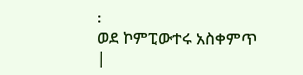፡
ወደ ኮምፒውተሩ አስቀምጥ
|